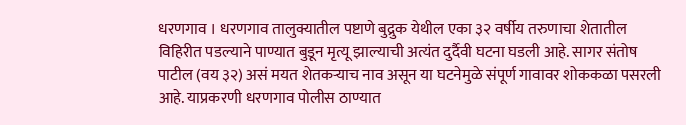धरणगाव । धरणगाव तालुक्यातील पष्टाणे बुद्रुक येथील एका ३२ वर्षीय तरुणाचा शेतातील विहिरीत पडल्याने पाण्यात बुडून मृत्यू झाल्याची अत्यंत दुर्दैवी घटना घडली आहे. सागर संतोष पाटील (वय ३२) असं मयत शेतकऱ्याच नाव असून या घटनेमुळे संपूर्ण गावावर शोककळा पसरली आहे. याप्रकरणी धरणगाव पोलीस ठाण्यात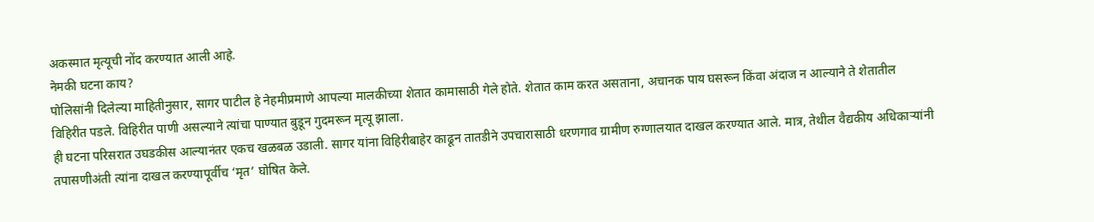अकस्मात मृत्यूची नोंद करण्यात आली आहे.
नेमकी घटना काय?
पोलिसांनी दिलेल्या माहितीनुसार, सागर पाटील हे नेहमीप्रमाणे आपल्या मालकीच्या शेतात कामासाठी गेले होते. शेतात काम करत असताना, अचानक पाय घसरून किंवा अंदाज न आल्याने ते शेतातील विहिरीत पडले. विहिरीत पाणी असल्याने त्यांचा पाण्यात बुडून गुदमरून मृत्यू झाला.
ही घटना परिसरात उघडकीस आल्यानंतर एकच खळबळ उडाली. सागर यांना विहिरीबाहेर काढून तातडीने उपचारासाठी धरणगाव ग्रामीण रुग्णालयात दाखल करण्यात आले. मात्र, तेथील वैद्यकीय अधिकाऱ्यांनी तपासणीअंती त्यांना दाखल करण्यापूर्वीच ‘मृत’ घोषित केले.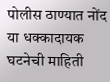पोलीस ठाण्यात नोंद
या धक्कादायक घटनेची माहिती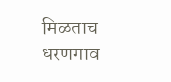मिळताच धरणगाव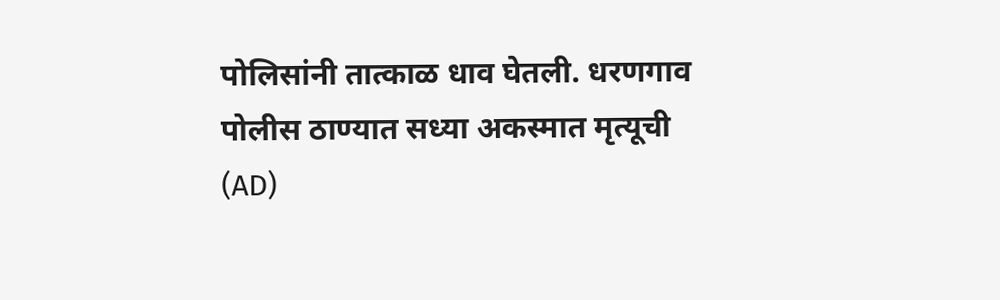पोलिसांनी तात्काळ धाव घेतली. धरणगाव पोलीस ठाण्यात सध्या अकस्मात मृत्यूची (AD)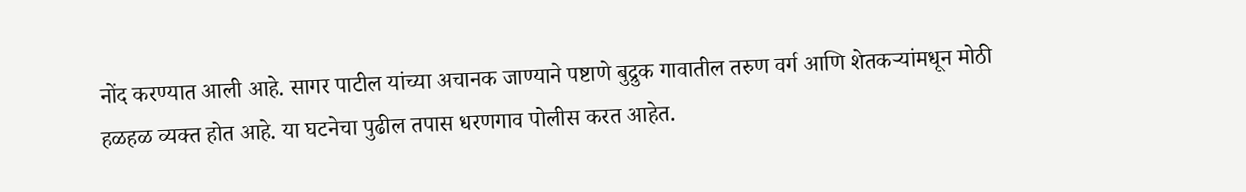नोंद करण्यात आली आहे. सागर पाटील यांच्या अचानक जाण्याने पष्टाणे बुद्रुक गावातील तरुण वर्ग आणि शेतकऱ्यांमधून मोठी हळहळ व्यक्त होत आहे. या घटनेचा पुढील तपास धरणगाव पोलीस करत आहेत.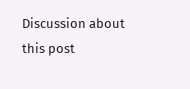Discussion about this post